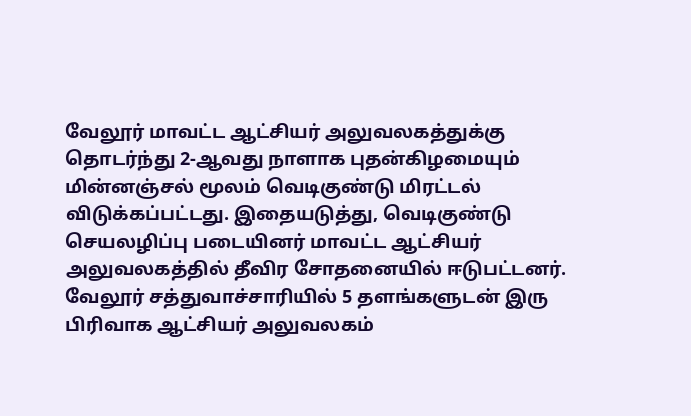வேலூர் மாவட்ட ஆட்சியர் அலுவலகத்துக்கு தொடர்ந்து 2-ஆவது நாளாக புதன்கிழமையும் மின்னஞ்சல் மூலம் வெடிகுண்டு மிரட்டல் விடுக்கப்பட்டது. இதையடுத்து, வெடிகுண்டு செயலழிப்பு படையினர் மாவட்ட ஆட்சியர் அலுவலகத்தில் தீவிர சோதனையில் ஈடுபட்டனர்.
வேலூர் சத்துவாச்சாரியில் 5 தளங்களுடன் இரு பிரிவாக ஆட்சியர் அலுவலகம்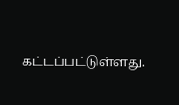கட்டப்பட்டுள்ளது.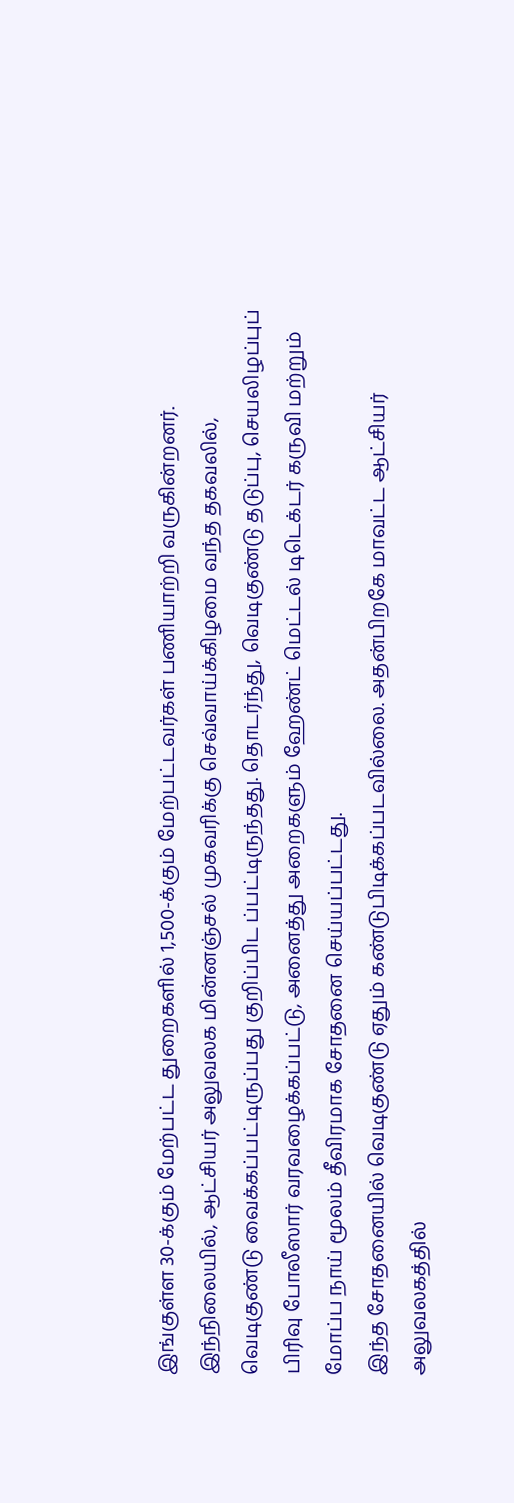இங்குள்ள 30-க்கும் மேற்பட்ட துறைகளில் 1,500-க்கும் மேற்பட்டவர்கள் பணியாற்றி வருகின்றனர்.
இந்நிலையில், ஆட்சியர் அலுவலக மின்னஞ்சல் முகவரிக்கு செவ்வாய்க்கிழமை வந்த தகவலில், வெடிகுண்டு வைக்கப்பட்டிருப்பது குறிப்பிட ப்பட்டிருந்தது. தொடர்ந்து, வெடிகுண்டு தடுப்பு, செயலிழப்புப் பிரிவு போலீஸார் வரவழைக்கப்பட்டு, அனைத்து அறைகளும் ஹேண்ட் மெட்டல் டிடெக்டர் கருவி மற்றும் மோப்ப நாய் மூலம் தீவிரமாக சோதனை செய்யப்பட்டது.
இந்த சோதனையில் வெடிகுண்டு ஏதும் கண்டுபிடிக்கப்படவில்லை. அதன்பிறகே மாவட்ட ஆட்சியர் அலுவலகத்தில்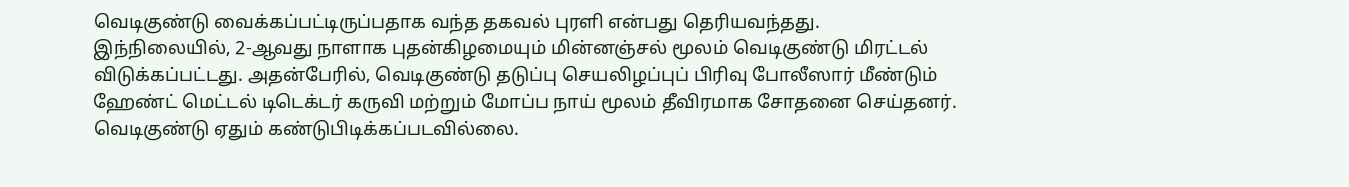வெடிகுண்டு வைக்கப்பட்டிருப்பதாக வந்த தகவல் புரளி என்பது தெரியவந்தது.
இந்நிலையில், 2-ஆவது நாளாக புதன்கிழமையும் மின்னஞ்சல் மூலம் வெடிகுண்டு மிரட்டல் விடுக்கப்பட்டது. அதன்பேரில், வெடிகுண்டு தடுப்பு செயலிழப்புப் பிரிவு போலீஸார் மீண்டும் ஹேண்ட் மெட்டல் டிடெக்டர் கருவி மற்றும் மோப்ப நாய் மூலம் தீவிரமாக சோதனை செய்தனர். வெடிகுண்டு ஏதும் கண்டுபிடிக்கப்படவில்லை.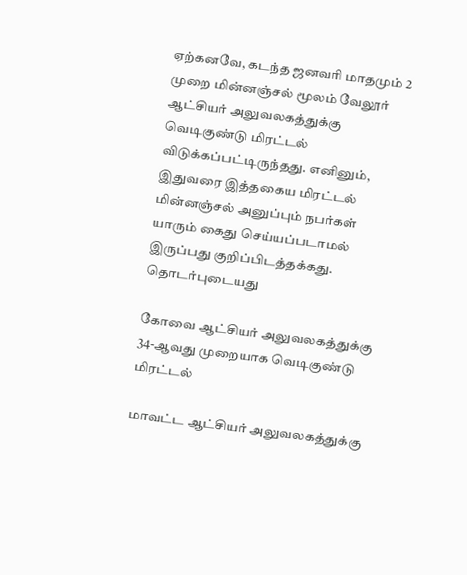ஏற்கனவே, கடந்த ஜனவரி மாதமும் 2 முறை மின்னஞ்சல் மூலம் வேலூர் ஆட்சியர் அலுவலகத்துக்கு வெடிகுண்டு மிரட்டல் விடுக்கப்பட்டிருந்தது. எனினும், இதுவரை இத்தகைய மிரட்டல் மின்னஞ்சல் அனுப்பும் நபர்கள் யாரும் கைது செய்யப்படாமல் இருப்பது குறிப்பிடத்தக்கது.
தொடர்புடையது

கோவை ஆட்சியர் அலுவலகத்துக்கு 34-ஆவது முறையாக வெடிகுண்டு மிரட்டல்

மாவட்ட ஆட்சியர் அலுவலகத்துக்கு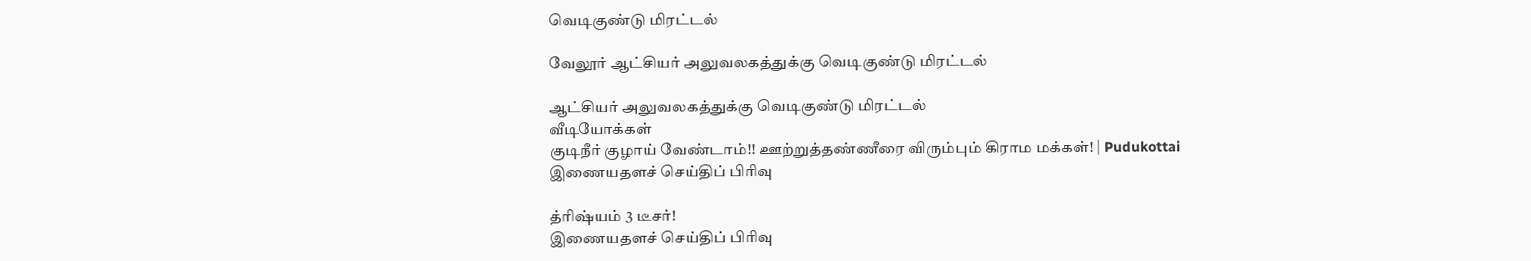வெடிகுண்டு மிரட்டல்

வேலூர் ஆட்சியர் அலுவலகத்துக்கு வெடிகுண்டு மிரட்டல்

ஆட்சியர் அலுவலகத்துக்கு வெடிகுண்டு மிரட்டல்
வீடியோக்கள்
குடிநீர் குழாய் வேண்டாம்!! ஊற்றுத்தண்ணீரை விரும்பும் கிராம மக்கள்! | Pudukottai
இணையதளச் செய்திப் பிரிவு

த்ரிஷ்யம் 3 டீசர்!
இணையதளச் செய்திப் பிரிவு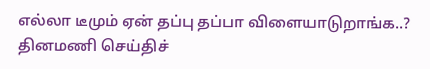எல்லா டீமும் ஏன் தப்பு தப்பா விளையாடுறாங்க..?
தினமணி செய்திச்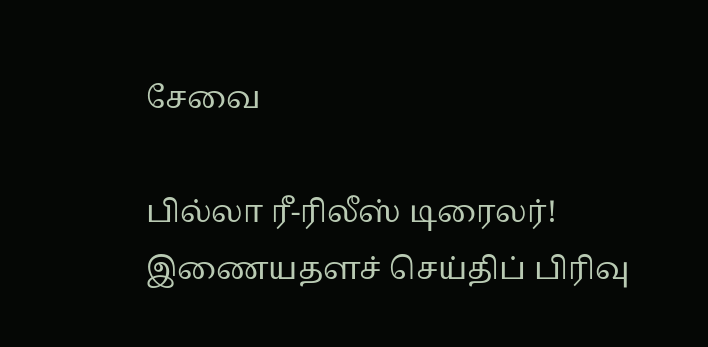சேவை

பில்லா ரீ-ரிலீஸ் டிரைலர்!
இணையதளச் செய்திப் பிரிவு